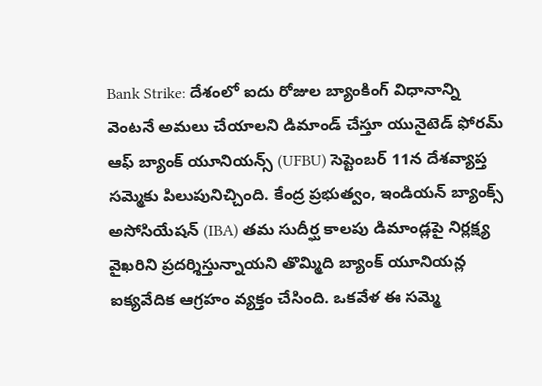Bank Strike: దేశంలో ఐదు రోజుల బ్యాంకింగ్ విధానాన్ని వెంటనే అమలు చేయాలని డిమాండ్ చేస్తూ యునైటెడ్ ఫోరమ్ ఆఫ్ బ్యాంక్ యూనియన్స్ (UFBU) సెప్టెంబర్ 11న దేశవ్యాప్త సమ్మెకు పిలుపునిచ్చింది. కేంద్ర ప్రభుత్వం, ఇండియన్ బ్యాంక్స్ అసోసియేషన్ (IBA) తమ సుదీర్ఘ కాలపు డిమాండ్లపై నిర్లక్ష్య వైఖరిని ప్రదర్శిస్తున్నాయని తొమ్మిది బ్యాంక్ యూనియన్ల ఐక్యవేదిక ఆగ్రహం వ్యక్తం చేసింది. ఒకవేళ ఈ సమ్మె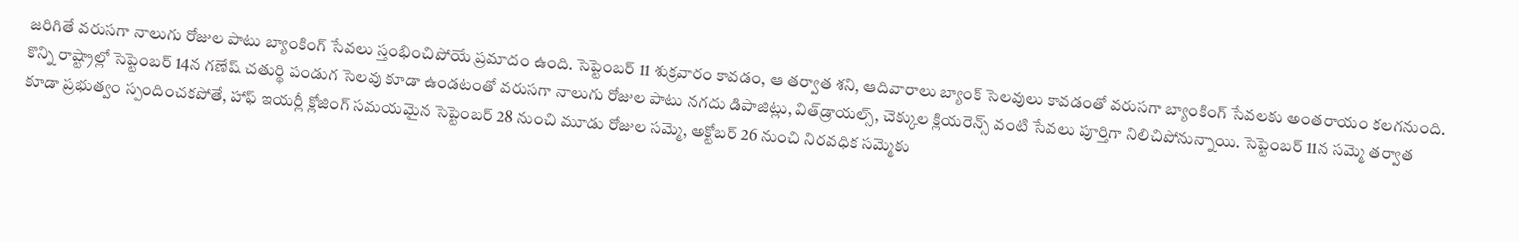జరిగితే వరుసగా నాలుగు రోజుల పాటు బ్యాంకింగ్ సేవలు స్తంభించిపోయే ప్రమాదం ఉంది. సెప్టెంబర్ 11 శుక్రవారం కావడం, ఆ తర్వాత శని, ఆదివారాలు బ్యాంక్ సెలవులు కావడంతో వరుసగా బ్యాంకింగ్ సేవలకు అంతరాయం కలగనుంది. కొన్ని రాష్ట్రాల్లో సెప్టెంబర్ 14న గణేష్ చతుర్థి పండుగ సెలవు కూడా ఉండటంతో వరుసగా నాలుగు రోజుల పాటు నగదు డిపాజిట్లు, విత్‌డ్రాయల్స్, చెక్కుల క్లియరెన్స్ వంటి సేవలు పూర్తిగా నిలిచిపోనున్నాయి. సెప్టెంబర్ 11న సమ్మె తర్వాత కూడా ప్రభుత్వం స్పందించకపోతే, హాఫ్ ఇయర్లీ క్లోజింగ్ సమయమైన సెప్టెంబర్ 28 నుంచి మూడు రోజుల సమ్మె, అక్టోబర్ 26 నుంచి నిరవధిక సమ్మెకు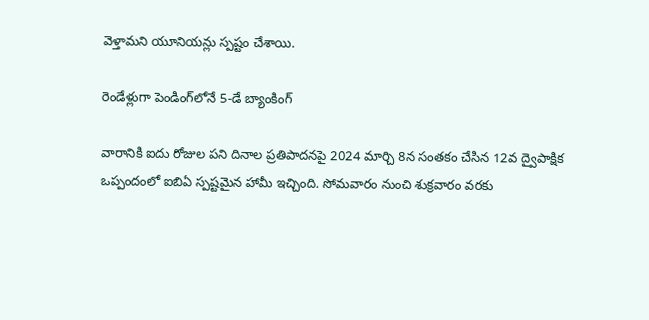వెళ్తామని యూనియన్లు స్పష్టం చేశాయి.

రెండేళ్లుగా పెండింగ్‌లోనే 5-డే బ్యాంకింగ్

వారానికి ఐదు రోజుల పని దినాల ప్రతిపాదనపై 2024 మార్చి 8న సంతకం చేసిన 12వ ద్వైపాక్షిక ఒప్పందంలో ఐబిఏ స్పష్టమైన హామీ ఇచ్చింది. సోమవారం నుంచి శుక్రవారం వరకు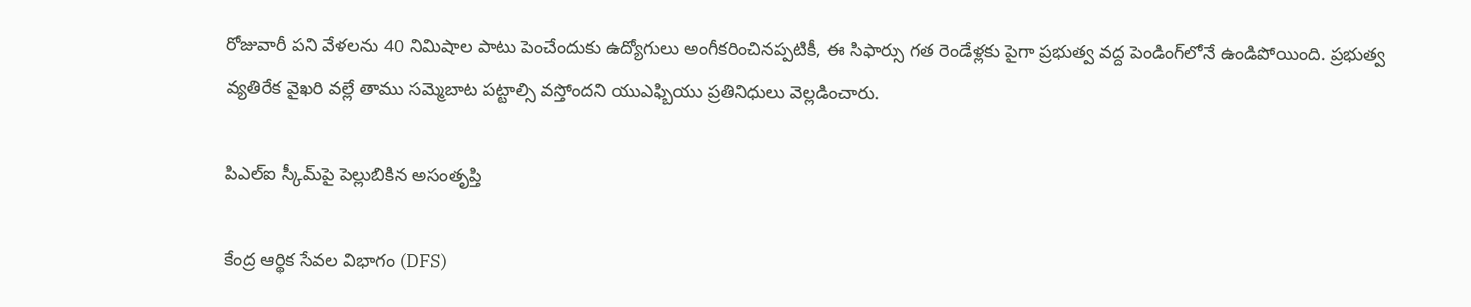రోజువారీ పని వేళలను 40 నిమిషాల పాటు పెంచేందుకు ఉద్యోగులు అంగీకరించినప్పటికీ, ఈ సిఫార్సు గత రెండేళ్లకు పైగా ప్రభుత్వ వద్ద పెండింగ్‌లోనే ఉండిపోయింది. ప్రభుత్వ వ్యతిరేక వైఖరి వల్లే తాము సమ్మెబాట పట్టాల్సి వస్తోందని యుఎఫ్బియు ప్రతినిధులు వెల్లడించారు.

పిఎల్ఐ స్కీమ్‌పై పెల్లుబికిన అసంతృప్తి

కేంద్ర ఆర్థిక సేవల విభాగం (DFS)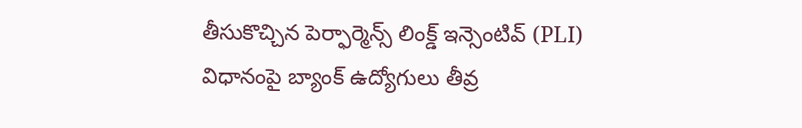తీసుకొచ్చిన పెర్ఫార్మెన్స్ లింక్డ్ ఇన్సెంటివ్ (PLI) విధానంపై బ్యాంక్ ఉద్యోగులు తీవ్ర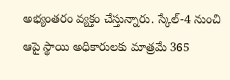అభ్యంతరం వ్యక్తం చేస్తున్నారు. స్కేల్-4 నుంచి ఆపై స్థాయి అధికారులకు మాత్రమే 365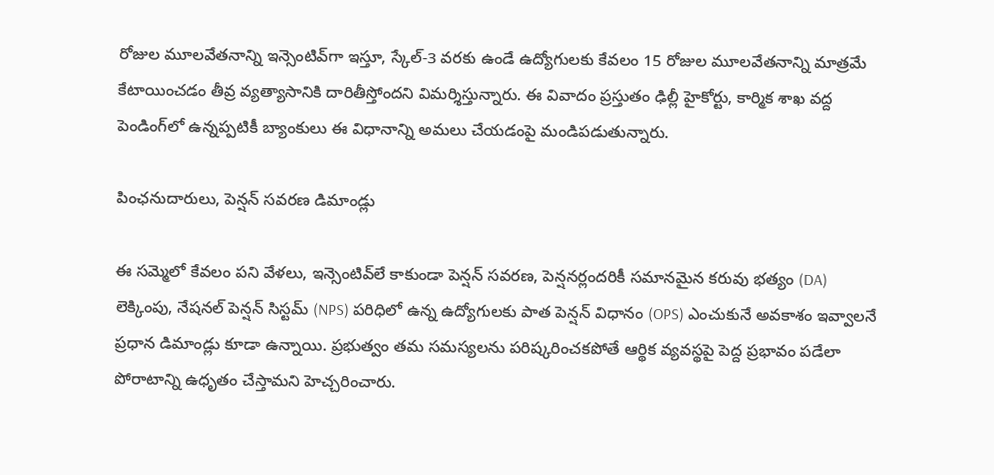రోజుల మూలవేతనాన్ని ఇన్సెంటివ్‌గా ఇస్తూ, స్కేల్-3 వరకు ఉండే ఉద్యోగులకు కేవలం 15 రోజుల మూలవేతనాన్ని మాత్రమే కేటాయించడం తీవ్ర వ్యత్యాసానికి దారితీస్తోందని విమర్శిస్తున్నారు. ఈ వివాదం ప్రస్తుతం ఢిల్లీ హైకోర్టు, కార్మిక శాఖ వద్ద పెండింగ్‌లో ఉన్నప్పటికీ బ్యాంకులు ఈ విధానాన్ని అమలు చేయడంపై మండిపడుతున్నారు.

పింఛనుదారులు, పెన్షన్ సవరణ డిమాండ్లు

ఈ సమ్మెలో కేవలం పని వేళలు, ఇన్సెంటివ్‌లే కాకుండా పెన్షన్ సవరణ, పెన్షనర్లందరికీ సమానమైన కరువు భత్యం (DA) లెక్కింపు, నేషనల్ పెన్షన్ సిస్టమ్ (NPS) పరిధిలో ఉన్న ఉద్యోగులకు పాత పెన్షన్ విధానం (OPS) ఎంచుకునే అవకాశం ఇవ్వాలనే ప్రధాన డిమాండ్లు కూడా ఉన్నాయి. ప్రభుత్వం తమ సమస్యలను పరిష్కరించకపోతే ఆర్థిక వ్యవస్థపై పెద్ద ప్రభావం పడేలా పోరాటాన్ని ఉధృతం చేస్తామని హెచ్చరించారు.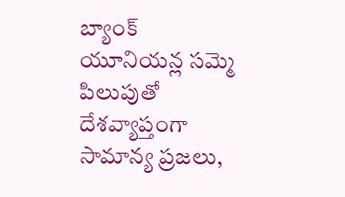బ్యాంక్ యూనియన్ల సమ్మె పిలుపుతో దేశవ్యాప్తంగా సామాన్య ప్రజలు,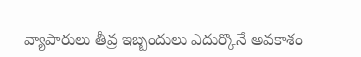వ్యాపారులు తీవ్ర ఇబ్బందులు ఎదుర్కొనే అవకాశం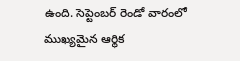ఉంది. సెప్టెంబర్ రెండో వారంలో ముఖ్యమైన ఆర్థిక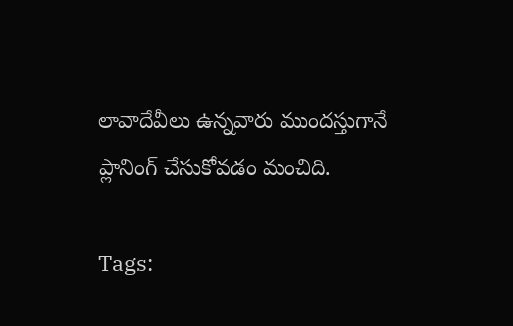లావాదేవీలు ఉన్నవారు ముందస్తుగానే ప్లానింగ్ చేసుకోవడం మంచిది.

Tags: